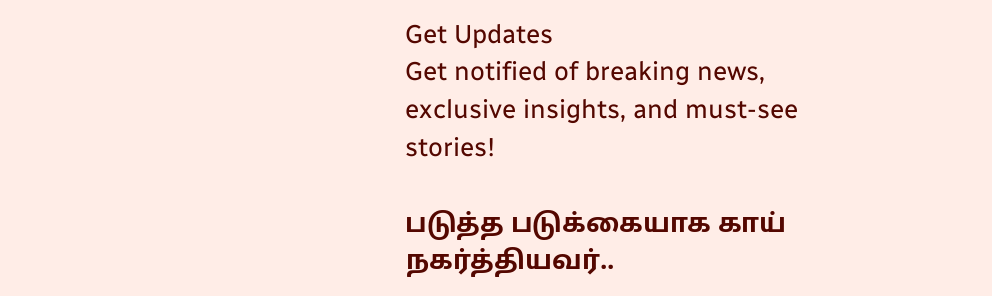Get Updates
Get notified of breaking news, exclusive insights, and must-see stories!

படுத்த படுக்கையாக காய் நகர்த்தியவர்..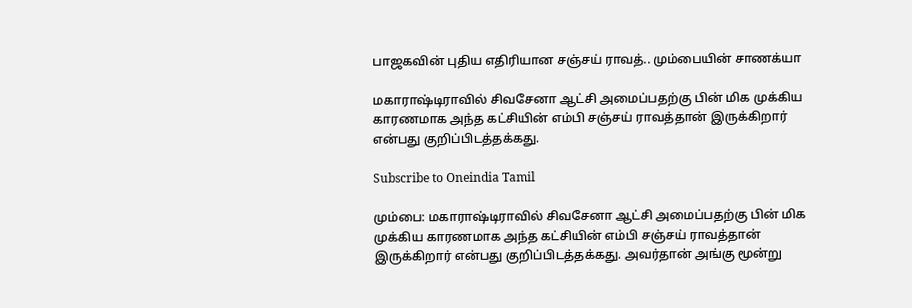பாஜகவின் புதிய எதிரியான சஞ்சய் ராவத்.. மும்பையின் சாணக்யா

மகாராஷ்டிராவில் சிவசேனா ஆட்சி அமைப்பதற்கு பின் மிக முக்கிய காரணமாக அந்த கட்சியின் எம்பி சஞ்சய் ராவத்தான் இருக்கிறார் என்பது குறிப்பிடத்தக்கது.

Subscribe to Oneindia Tamil

மும்பை: மகாராஷ்டிராவில் சிவசேனா ஆட்சி அமைப்பதற்கு பின் மிக முக்கிய காரணமாக அந்த கட்சியின் எம்பி சஞ்சய் ராவத்தான் இருக்கிறார் என்பது குறிப்பிடத்தக்கது. அவர்தான் அங்கு மூன்று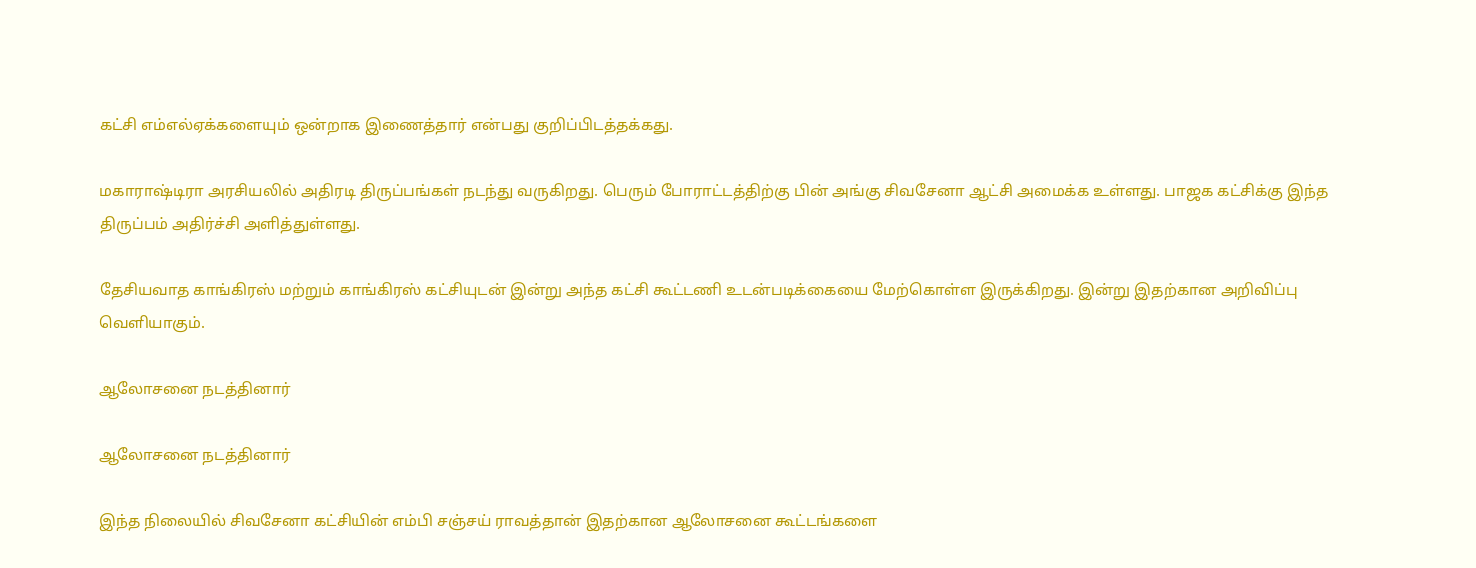கட்சி எம்எல்ஏக்களையும் ஒன்றாக இணைத்தார் என்பது குறிப்பிடத்தக்கது.

மகாராஷ்டிரா அரசியலில் அதிரடி திருப்பங்கள் நடந்து வருகிறது. பெரும் போராட்டத்திற்கு பின் அங்கு சிவசேனா ஆட்சி அமைக்க உள்ளது. பாஜக கட்சிக்கு இந்த திருப்பம் அதிர்ச்சி அளித்துள்ளது.

தேசியவாத காங்கிரஸ் மற்றும் காங்கிரஸ் கட்சியுடன் இன்று அந்த கட்சி கூட்டணி உடன்படிக்கையை மேற்கொள்ள இருக்கிறது. இன்று இதற்கான அறிவிப்பு வெளியாகும்.

ஆலோசனை நடத்தினார்

ஆலோசனை நடத்தினார்

இந்த நிலையில் சிவசேனா கட்சியின் எம்பி சஞ்சய் ராவத்தான் இதற்கான ஆலோசனை கூட்டங்களை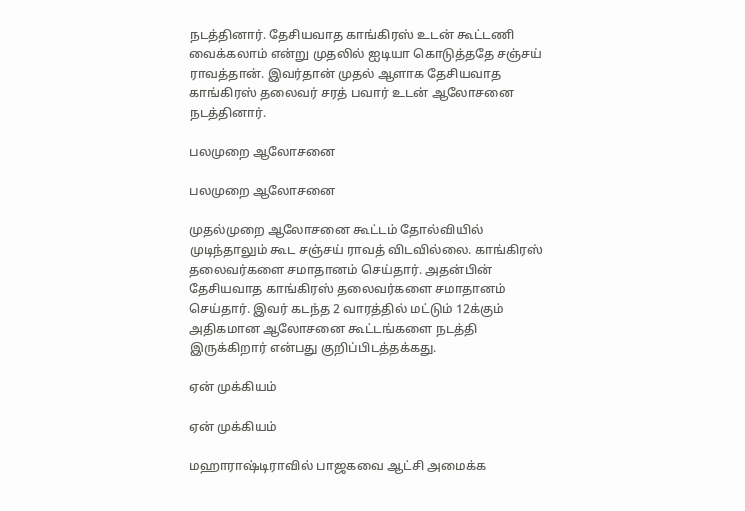நடத்தினார். தேசியவாத காங்கிரஸ் உடன் கூட்டணி வைக்கலாம் என்று முதலில் ஐடியா கொடுத்ததே சஞ்சய் ராவத்தான். இவர்தான் முதல் ஆளாக தேசியவாத காங்கிரஸ் தலைவர் சரத் பவார் உடன் ஆலோசனை நடத்தினார்.

பலமுறை ஆலோசனை

பலமுறை ஆலோசனை

முதல்முறை ஆலோசனை கூட்டம் தோல்வியில் முடிந்தாலும் கூட சஞ்சய் ராவத் விடவில்லை. காங்கிரஸ் தலைவர்களை சமாதானம் செய்தார். அதன்பின் தேசியவாத காங்கிரஸ் தலைவர்களை சமாதானம் செய்தார். இவர் கடந்த 2 வாரத்தில் மட்டும் 12க்கும் அதிகமான ஆலோசனை கூட்டங்களை நடத்தி இருக்கிறார் என்பது குறிப்பிடத்தக்கது.

ஏன் முக்கியம்

ஏன் முக்கியம்

மஹாராஷ்டிராவில் பாஜகவை ஆட்சி அமைக்க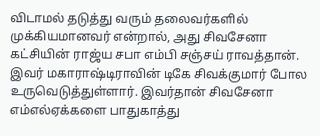விடாமல் தடுத்து வரும் தலைவர்களில் முக்கியமானவர் என்றால், அது சிவசேனா கட்சியின் ராஜ்ய சபா எம்பி சஞ்சய் ராவத்தான். இவர் மகாராஷ்டிராவின் டிகே சிவக்குமார் போல உருவெடுத்துள்ளார். இவர்தான் சிவசேனா எம்எல்ஏக்களை பாதுகாத்து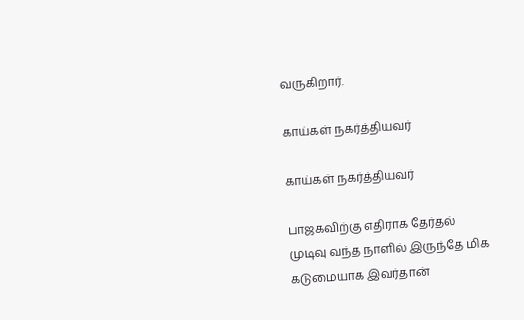வருகிறார்.

காய்கள் நகர்த்தியவர்

காய்கள் நகர்த்தியவர்

பாஜகவிற்கு எதிராக தேர்தல் முடிவு வந்த நாளில் இருந்தே மிக கடுமையாக இவர்தான்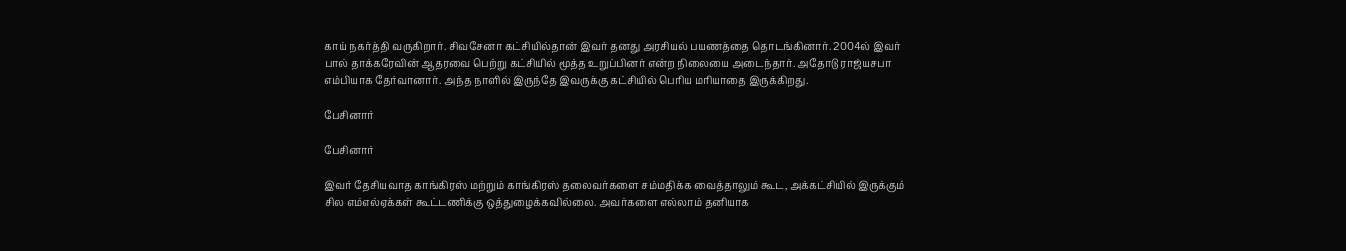காய் நகர்த்தி வருகிறார். சிவசேனா கட்சியில்தான் இவர் தனது அரசியல் பயணத்தை தொடங்கினார். 2004ல் இவர் பால் தாக்கரேவின் ஆதரவை பெற்று கட்சியில் மூத்த உறுப்பினர் என்ற நிலையை அடைந்தார். அதோடு ராஜ்யசபா எம்பியாக தேர்வானார். அந்த நாளில் இருந்தே இவருக்கு கட்சியில் பெரிய மரியாதை இருக்கிறது.

பேசினார்

பேசினார்

இவர் தேசியவாத காங்கிரஸ் மற்றும் காங்கிரஸ் தலைவர்களை சம்மதிக்க வைத்தாலும் கூட, அக்கட்சியில் இருக்கும் சில எம்எல்ஏக்கள் கூட்டணிக்கு ஒத்துழைக்கவில்லை. அவர்களை எல்லாம் தனியாக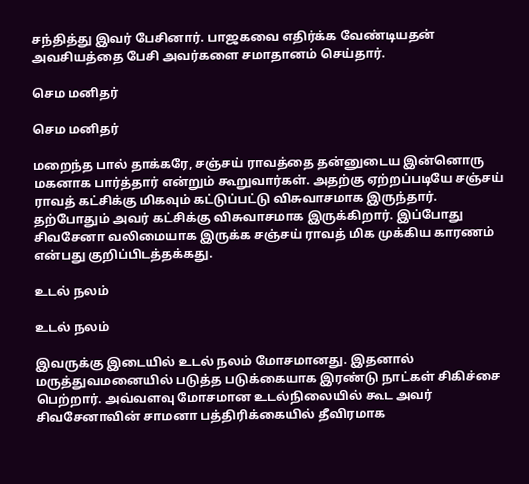சந்தித்து இவர் பேசினார். பாஜகவை எதிர்க்க வேண்டியதன் அவசியத்தை பேசி அவர்களை சமாதானம் செய்தார்.

செம மனிதர்

செம மனிதர்

மறைந்த பால் தாக்கரே, சஞ்சய் ராவத்தை தன்னுடைய இன்னொரு மகனாக பார்த்தார் என்றும் கூறுவார்கள். அதற்கு ஏற்றப்படியே சஞ்சய் ராவத் கட்சிக்கு மிகவும் கட்டுப்பட்டு விசுவாசமாக இருந்தார். தற்போதும் அவர் கட்சிக்கு விசுவாசமாக இருக்கிறார். இப்போது சிவசேனா வலிமையாக இருக்க சஞ்சய் ராவத் மிக முக்கிய காரணம் என்பது குறிப்பிடத்தக்கது.

உடல் நலம்

உடல் நலம்

இவருக்கு இடையில் உடல் நலம் மோசமானது. இதனால் மருத்துவமனையில் படுத்த படுக்கையாக இரண்டு நாட்கள் சிகிச்சை பெற்றார். அவ்வளவு மோசமான உடல்நிலையில் கூட அவர் சிவசேனாவின் சாமனா பத்திரிக்கையில் தீவிரமாக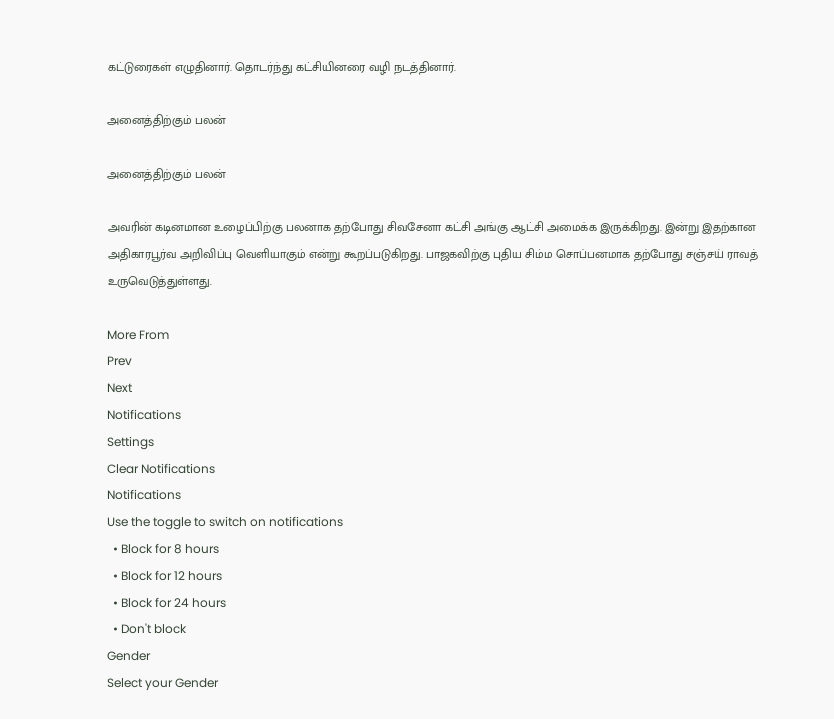கட்டுரைகள் எழுதினார். தொடர்ந்து கட்சியினரை வழி நடத்தினார்.

அனைத்திற்கும் பலன்

அனைத்திற்கும் பலன்

அவரின் கடினமான உழைப்பிற்கு பலனாக தற்போது சிவசேனா கட்சி அங்கு ஆட்சி அமைக்க இருக்கிறது. இன்று இதற்கான அதிகாரபூர்வ அறிவிப்பு வெளியாகும் என்று கூறப்படுகிறது. பாஜகவிற்கு புதிய சிம்ம சொப்பனமாக தற்போது சஞ்சய் ராவத் உருவெடுத்துள்ளது.

More From
Prev
Next
Notifications
Settings
Clear Notifications
Notifications
Use the toggle to switch on notifications
  • Block for 8 hours
  • Block for 12 hours
  • Block for 24 hours
  • Don't block
Gender
Select your Gender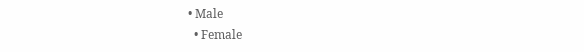• Male
  • Female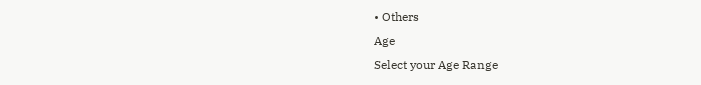• Others
Age
Select your Age Range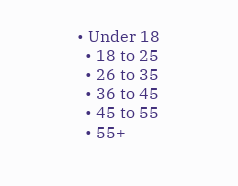• Under 18
  • 18 to 25
  • 26 to 35
  • 36 to 45
  • 45 to 55
  • 55+